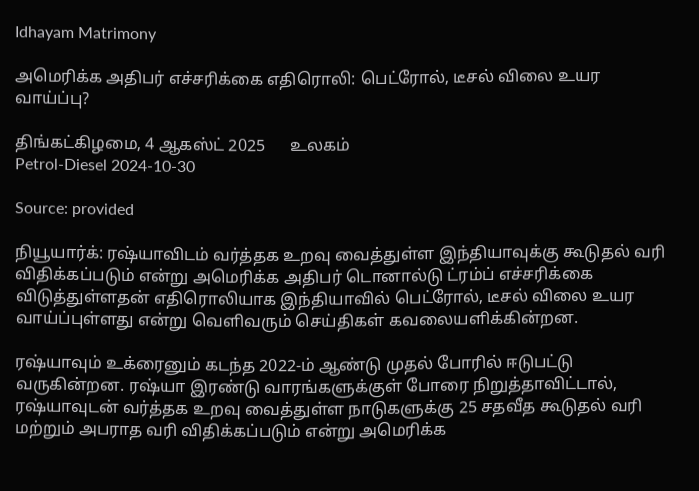Idhayam Matrimony

அமெரிக்க அதிபர் எச்சரிக்கை எதிரொலி: பெட்ரோல், டீசல் விலை உயர வாய்ப்பு?

திங்கட்கிழமை, 4 ஆகஸ்ட் 2025      உலகம்
Petrol-Diesel 2024-10-30

Source: provided

நியூயார்க்: ரஷ்யாவிடம் வர்த்தக உறவு வைத்துள்ள இந்தியாவுக்கு கூடுதல் வரி விதிக்கப்படும் என்று அமெரிக்க அதிபர் டொனால்டு ட்ரம்ப் எச்சரிக்கை விடுத்துள்ளதன் எதிரொலியாக இந்தியாவில் பெட்ரோல், டீசல் விலை உயர வாய்ப்புள்ளது என்று வெளிவரும் செய்திகள் கவலையளிக்கின்றன.

ரஷ்யாவும் உக்ரைனும் கடந்த 2022-ம் ஆண்டு முதல் போரில் ஈடுபட்டு வருகின்றன. ரஷ்யா இரண்டு வாரங்களுக்குள் போரை நிறுத்தாவிட்டால், ரஷ்யாவுடன் வர்த்தக உறவு வைத்துள்ள நாடுகளுக்கு 25 சதவீத கூடுதல் வரி மற்றும் அபராத வரி விதிக்கப்படும் என்று அமெரிக்க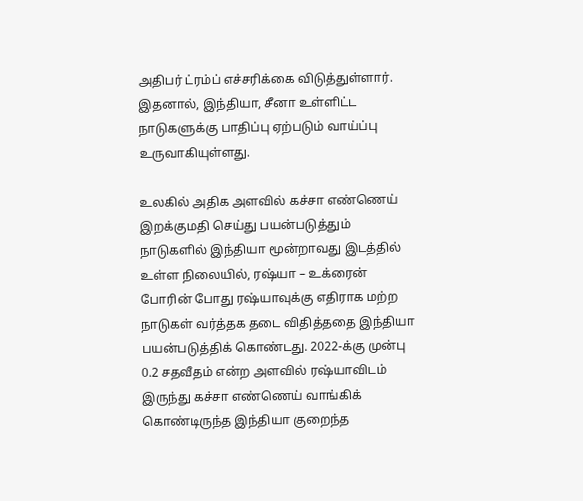அதிபர் ட்ரம்ப் எச்சரிக்கை விடுத்துள்ளார். இதனால், இந்தியா, சீனா உள்ளிட்ட நாடுகளுக்கு பாதிப்பு ஏற்படும் வாய்ப்பு உருவாகியுள்ளது.

உலகில் அதிக அளவில் கச்சா எண்ணெய் இறக்குமதி செய்து பயன்படுத்தும் நாடுகளில் இந்தியா மூன்றாவது இடத்தில் உள்ள நிலையில், ரஷ்யா – உக்ரைன் போரின் போது ரஷ்யாவுக்கு எதிராக மற்ற நாடுகள் வர்த்தக தடை விதித்ததை இந்தியா பயன்படுத்திக் கொண்டது. 2022-க்கு முன்பு 0.2 சதவீதம் என்ற அளவில் ரஷ்யாவிடம் இருந்து கச்சா எண்ணெய் வாங்கிக் கொண்டிருந்த இந்தியா குறைந்த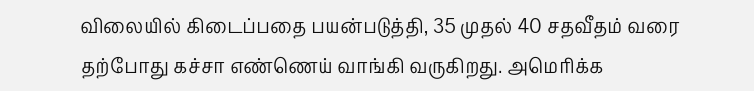விலையில் கிடைப்பதை பயன்படுத்தி, 35 முதல் 40 சதவீதம் வரை தற்போது கச்சா எண்ணெய் வாங்கி வருகிறது. அமெரிக்க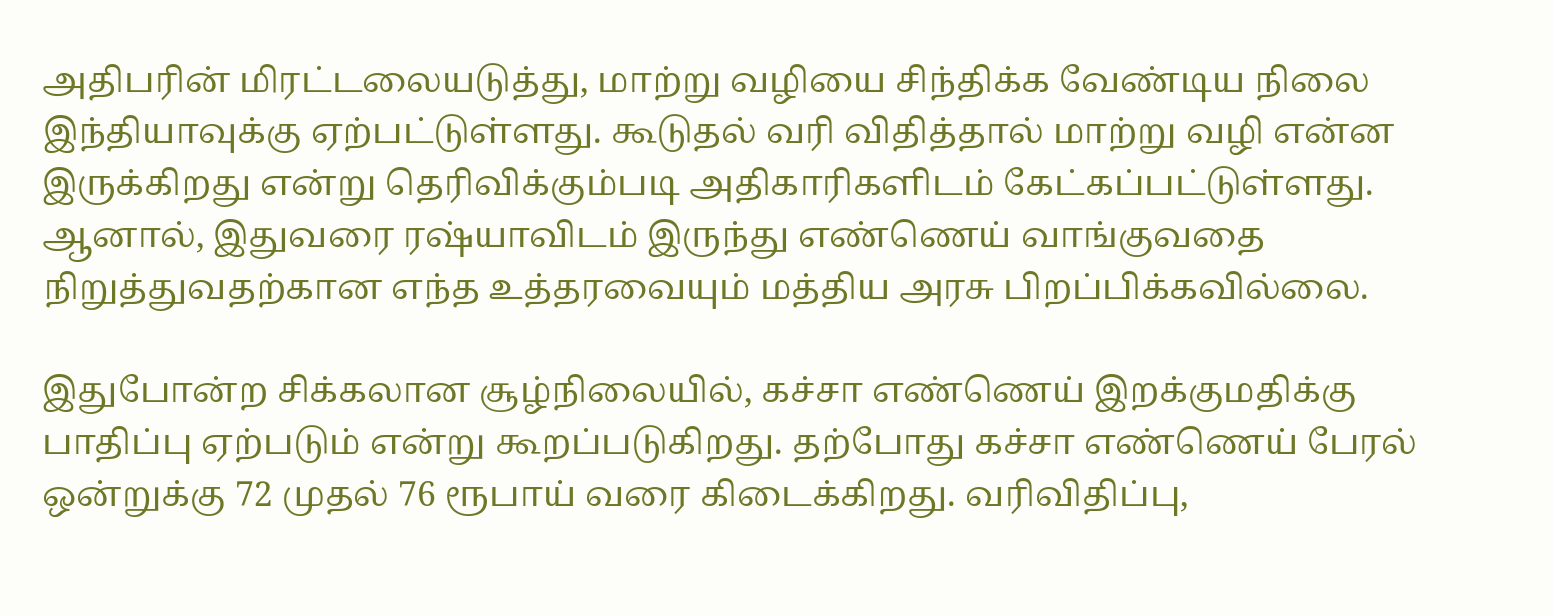அதிபரின் மிரட்டலையடுத்து, மாற்று வழியை சிந்திக்க வேண்டிய நிலை இந்தியாவுக்கு ஏற்பட்டுள்ளது. கூடுதல் வரி விதித்தால் மாற்று வழி என்ன இருக்கிறது என்று தெரிவிக்கும்படி அதிகாரிகளிடம் கேட்கப்பட்டுள்ளது. ஆனால், இதுவரை ரஷ்யாவிடம் இருந்து எண்ணெய் வாங்குவதை நிறுத்துவதற்கான எந்த உத்தரவையும் மத்திய அரசு பிறப்பிக்கவில்லை.

இதுபோன்ற சிக்கலான சூழ்நிலையில், கச்சா எண்ணெய் இறக்குமதிக்கு பாதிப்பு ஏற்படும் என்று கூறப்படுகிறது. தற்போது கச்சா எண்ணெய் பேரல் ஒன்றுக்கு 72 முதல் 76 ரூபாய் வரை கிடைக்கிறது. வரிவிதிப்பு,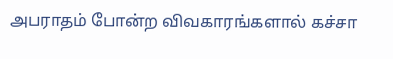அபராதம் போன்ற விவகாரங்களால் கச்சா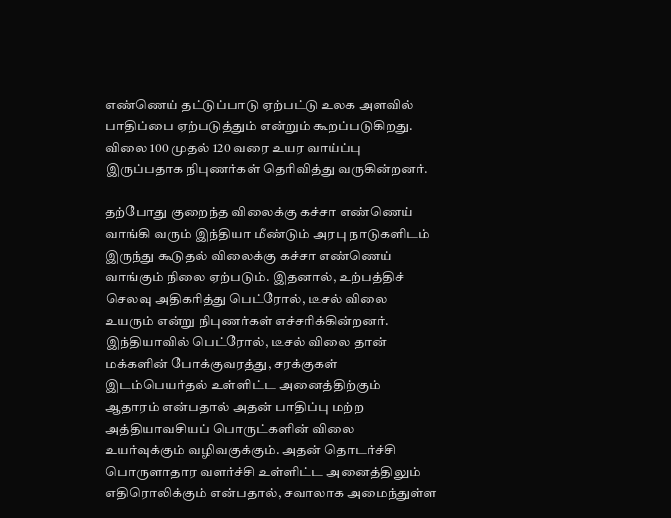எண்ணெய் தட்டுப்பாடு ஏற்பட்டு உலக அளவில் பாதிப்பை ஏற்படுத்தும் என்றும் கூறப்படுகிறது. விலை 100 முதல் 120 வரை உயர வாய்ப்பு இருப்பதாக நிபுணர்கள் தெரிவித்து வருகின்றனர்.

தற்போது குறைந்த விலைக்கு கச்சா எண்ணெய் வாங்கி வரும் இந்தியா மீண்டும் அரபு நாடுகளிடம் இருந்து கூடுதல் விலைக்கு கச்சா எண்ணெய் வாங்கும் நிலை ஏற்படும். இதனால், உற்பத்திச் செலவு அதிகரித்து பெட்ரோல், டீசல் விலை உயரும் என்று நிபுணர்கள் எச்சரிக்கின்றனர். இந்தியாவில் பெட்ரோல், டீசல் விலை தான் மக்களின் போக்குவரத்து, சரக்குகள் இடம்பெயர்தல் உள்ளிட்ட அனைத்திற்கும் ஆதாரம் என்பதால் அதன் பாதிப்பு மற்ற அத்தியாவசியப் பொருட்களின் விலை உயர்வுக்கும் வழிவகுக்கும். அதன் தொடர்ச்சி பொருளாதார வளர்ச்சி உள்ளிட்ட அனைத்திலும் எதிரொலிக்கும் என்பதால், சவாலாக அமைந்துள்ள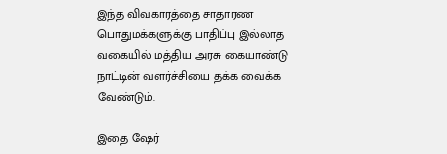இந்த விவகாரத்தை சாதாரண பொதுமக்களுக்கு பாதிப்பு இல்லாத வகையில் மத்திய அரசு கையாண்டு நாட்டின் வளர்ச்சியை தக்க வைக்க வேண்டும்.

இதை ஷேர்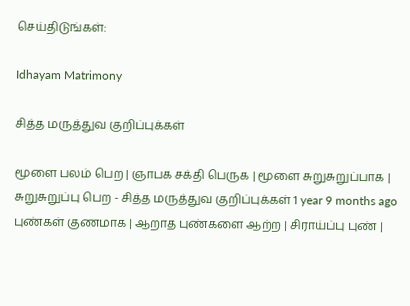செய்திடுங்கள்:

Idhayam Matrimony

சித்த மருத்துவ குறிப்புக்கள்

மூளை பலம் பெற | ஞாபக சக்தி பெருக | மூளை சுறுசுறுப்பாக | சுறுசுறுப்பு பெற - சித்த மருத்துவ குறிப்புக்கள் 1 year 9 months ago புண்கள் குணமாக | ஆறாத புண்களை ஆற்ற | சிராய்ப்பு புண் |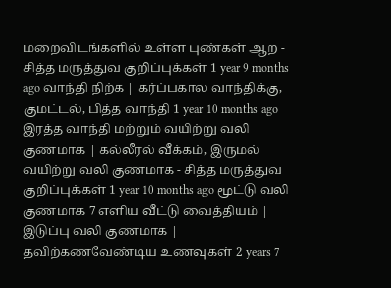மறைவிடங்களில் உள்ள புண்கள் ஆற - சித்த மருத்துவ குறிப்புக்கள் 1 year 9 months ago வாந்தி நிற்க | கர்ப்பகால வாந்திக்கு, குமட்டல், பித்த வாந்தி 1 year 10 months ago
இரத்த வாந்தி மற்றும் வயிற்று வலி குணமாக | கல்லீரல் வீக்கம், இருமல் வயிற்று வலி குணமாக - சித்த மருத்துவ குறிப்புக்கள் 1 year 10 months ago மூட்டு வலி குணமாக 7 எளிய வீட்டு வைத்தியம் | இடுப்பு வலி குணமாக | தவிற்கணவேண்டிய உணவுகள் 2 years 7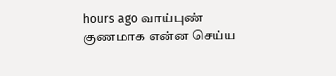hours ago வாய்புண் குணமாக என்ன செய்ய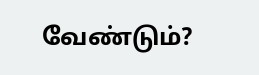வேண்டும்?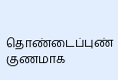தொண்டைப்புண் குணமாக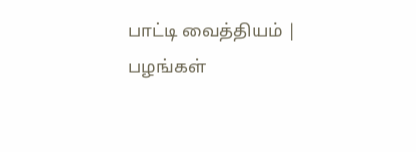பாட்டி வைத்தியம் | பழங்கள்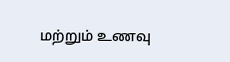மற்றும் உணவு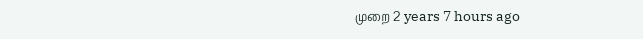முறை 2 years 7 hours ago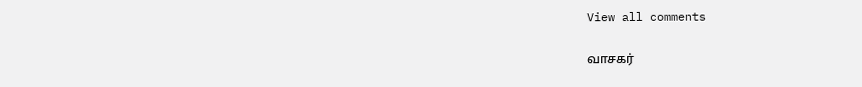View all comments

வாசகர்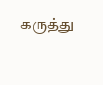கருத்து